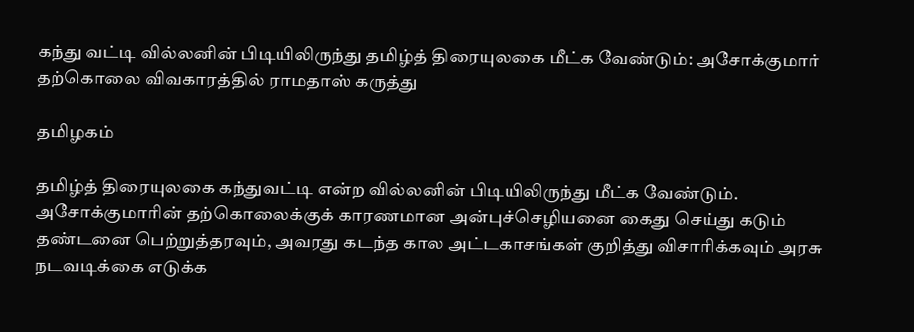கந்து வட்டி வில்லனின் பிடியிலிருந்து தமிழ்த் திரையுலகை மீட்க வேண்டும்: அசோக்குமார் தற்கொலை விவகாரத்தில் ராமதாஸ் கருத்து

தமிழகம்

தமிழ்த் திரையுலகை கந்துவட்டி என்ற வில்லனின் பிடியிலிருந்து மீட்க வேண்டும். அசோக்குமாரின் தற்கொலைக்குக் காரணமான அன்புச்செழியனை கைது செய்து கடும் தண்டனை பெற்றுத்தரவும், அவரது கடந்த கால அட்டகாசங்கள் குறித்து விசாரிக்கவும் அரசு நடவடிக்கை எடுக்க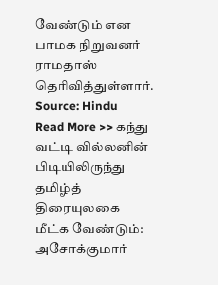வேண்டும் என பாமக நிறுவனர் ராமதாஸ் தெரிவித்துள்ளார்.
Source: Hindu
Read More >> கந்து வட்டி வில்லனின் பிடியிலிருந்து தமிழ்த் திரையுலகை மீட்க வேண்டும்: அசோக்குமார்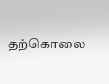தற்கொலை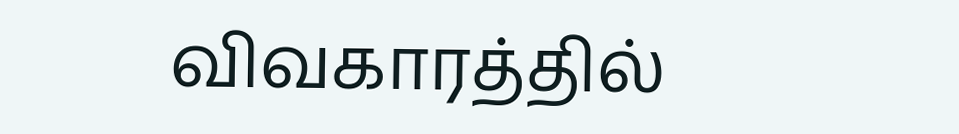விவகாரத்தில்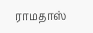ராமதாஸ்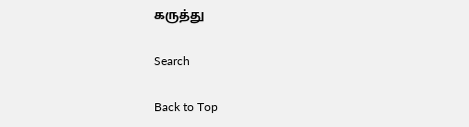கருத்து

Search

Back to Top